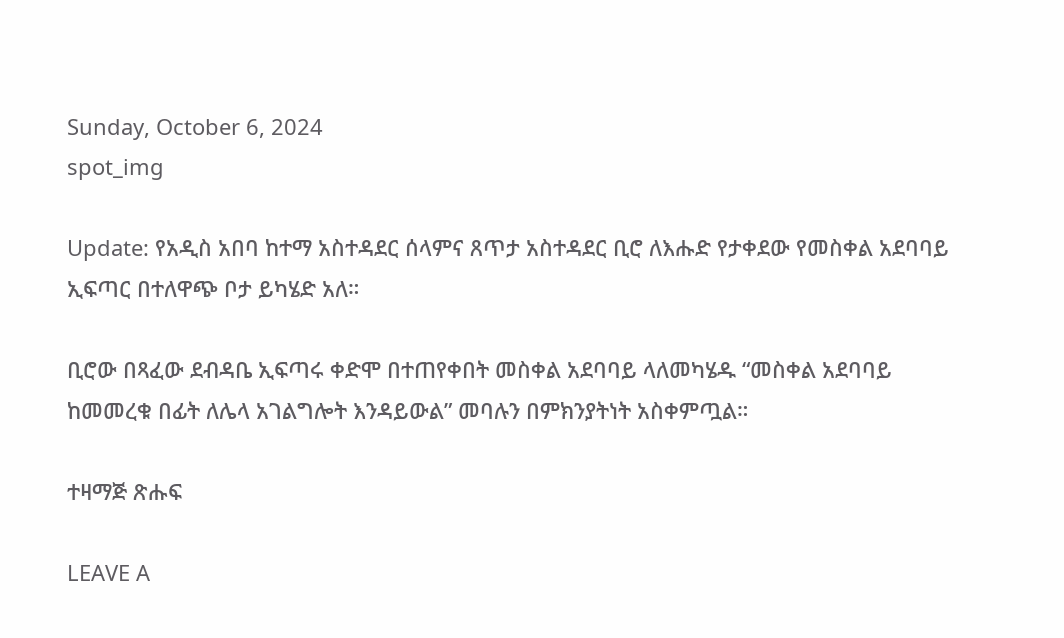Sunday, October 6, 2024
spot_img

Update: የአዲስ አበባ ከተማ አስተዳደር ሰላምና ጸጥታ አስተዳደር ቢሮ ለእሑድ የታቀደው የመስቀል አደባባይ ኢፍጣር በተለዋጭ ቦታ ይካሄድ አለ።

ቢሮው በጻፈው ደብዳቤ ኢፍጣሩ ቀድሞ በተጠየቀበት መስቀል አደባባይ ላለመካሄዱ “መስቀል አደባባይ ከመመረቁ በፊት ለሌላ አገልግሎት እንዳይውል” መባሉን በምክንያትነት አስቀምጧል።

ተዛማጅ ጽሑፍ

LEAVE A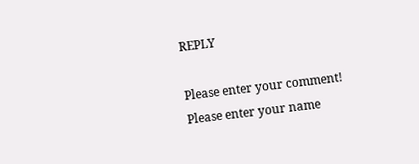REPLY

Please enter your comment!
Please enter your name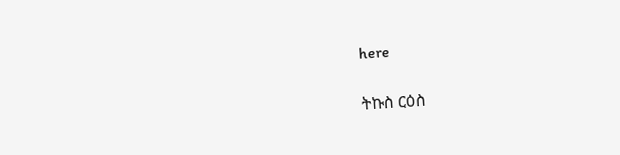here

ትኩስ ርዕስ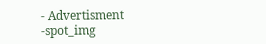- Advertisment -spot_img